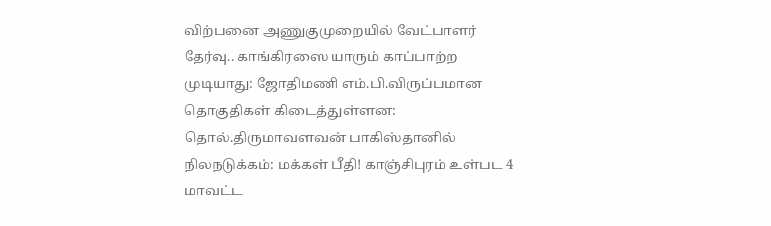விற்பனை அணுகுமுறையில் வேட்பாளர் தேர்வு.. காங்கிரஸை யாரும் காப்பாற்ற முடியாது: ஜோதிமணி எம்.பி.விருப்பமான தொகுதிகள் கிடைத்துள்ளன: தொல்.திருமாவளவன் பாகிஸ்தானில் நிலநடுக்கம்: மக்கள் பீதி! காஞ்சிபுரம் உள்பட 4 மாவட்ட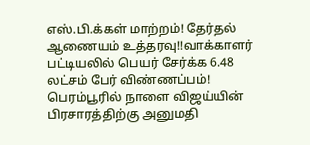எஸ்.பி.க்கள் மாற்றம்! தேர்தல் ஆணையம் உத்தரவு!!வாக்காளர் பட்டியலில் பெயர் சேர்க்க 6.48 லட்சம் பேர் விண்ணப்பம்! பெரம்பூரில் நாளை விஜய்யின் பிரசாரத்திற்கு அனுமதி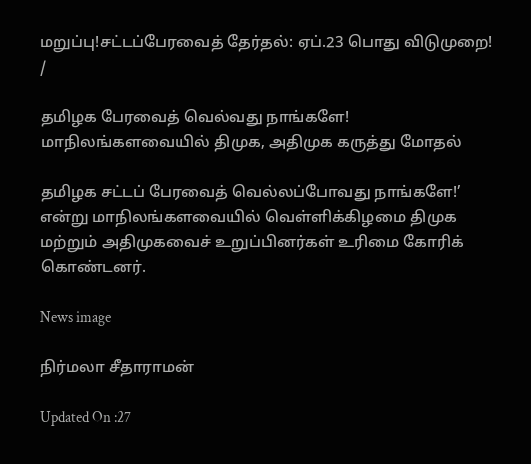மறுப்பு!சட்டப்பேரவைத் தேர்தல்: ஏப்.23 பொது விடுமுறை!
/

தமிழக பேரவைத் வெல்வது நாங்களே! மாநிலங்களவையில் திமுக, அதிமுக கருத்து மோதல்

தமிழக சட்டப் பேரவைத் வெல்லப்போவது நாங்களே!’ என்று மாநிலங்களவையில் வெள்ளிக்கிழமை திமுக மற்றும் அதிமுகவைச் உறுப்பினர்கள் உரிமை கோரிக் கொண்டனர்.

News image

நிர்மலா சீதாராமன்

Updated On :27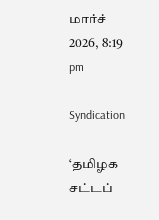மார்ச் 2026, 8:19 pm

Syndication

‘தமிழக சட்டப்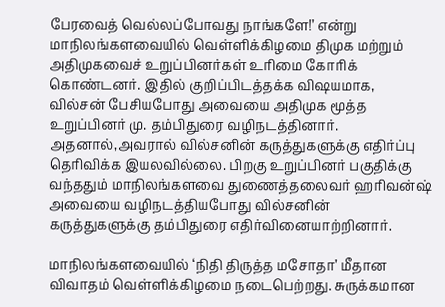பேரவைத் வெல்லப்போவது நாங்களே!’ என்று மாநிலங்களவையில் வெள்ளிக்கிழமை திமுக மற்றும் அதிமுகவைச் உறுப்பினர்கள் உரிமை கோரிக் கொண்டனர். இதில் குறிப்பிடத்தக்க விஷயமாக, வில்சன் பேசியபோது அவையை அதிமுக மூத்த உறுப்பினர் மு. தம்பிதுரை வழிநடத்தினார். அதனால்,அவரால் வில்சனின் கருத்துகளுக்கு எதிர்ப்பு தெரிவிக்க இயலவில்லை. பிறகு உறுப்பினர் பகுதிக்கு வந்ததும் மாநிலங்களவை துணைத்தலைவர் ஹரிவன்ஷ் அவையை வழிநடத்தியபோது வில்சனின் கருத்துகளுக்கு தம்பிதுரை எதிர்வினையாற்றினார்.

மாநிலங்களவையில் ‘நிதி திருத்த மசோதா’ மீதான விவாதம் வெள்ளிக்கிழமை நடைபெற்றது. சுருக்கமான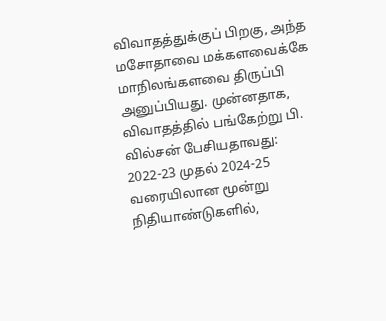விவாதத்துக்குப் பிறகு, அந்த மசோதாவை மக்களவைக்கே மாநிலங்களவை திருப்பி அனுப்பியது. முன்னதாக, விவாதத்தில் பங்கேற்று பி. வில்சன் பேசியதாவது: 2022-23 முதல் 2024-25 வரையிலான மூன்று நிதியாண்டுகளில்,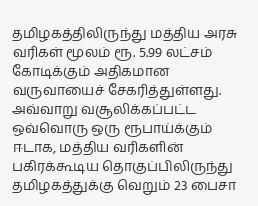தமிழகத்திலிருந்து மத்திய அரசு வரிகள் மூலம் ரூ. 5.99 லட்சம் கோடிக்கும் அதிகமான வருவாயைச் சேகரித்துள்ளது. அவ்வாறு வசூலிக்கப்பட்ட ஒவ்வொரு ஒரு ரூபாய்க்கும் ஈடாக, மத்திய வரிகளின் பகிரக்கூடிய தொகுப்பிலிருந்து தமிழகத்துக்கு வெறும் 23 பைசா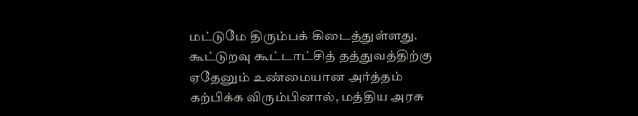மட்டுமே திரும்பக் கிடைத்துள்ளது. கூட்டுறவு கூட்டாட்சித் தத்துவத்திற்கு ஏதேனும் உண்மையான அர்த்தம் கற்பிக்க விரும்பினால், மத்திய அரசு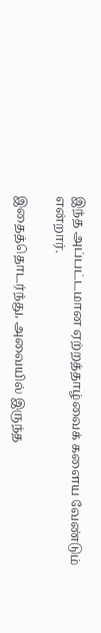இந்த அப்பட்டமான ஏற்றத்தாழ்வைக் களைய வேண்டும் என்றார்.

இதைத்தொடர்ந்து, அவையில் இருந்த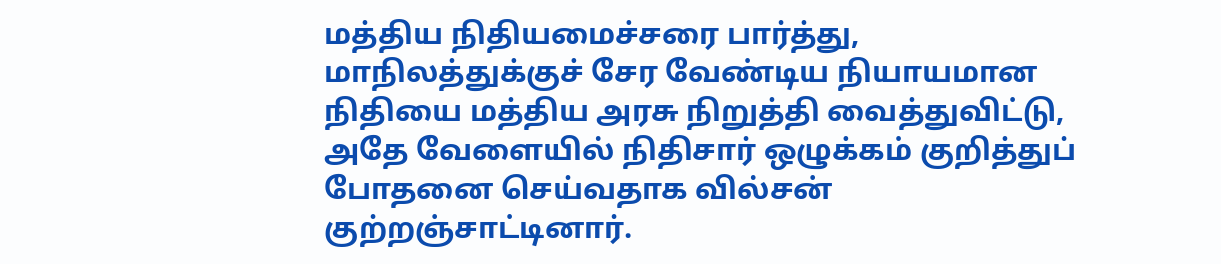மத்திய நிதியமைச்சரை பார்த்து, மாநிலத்துக்குச் சேர வேண்டிய நியாயமான நிதியை மத்திய அரசு நிறுத்தி வைத்துவிட்டு, அதே வேளையில் நிதிசார் ஒழுக்கம் குறித்துப் போதனை செய்வதாக வில்சன் குற்றஞ்சாட்டினார்.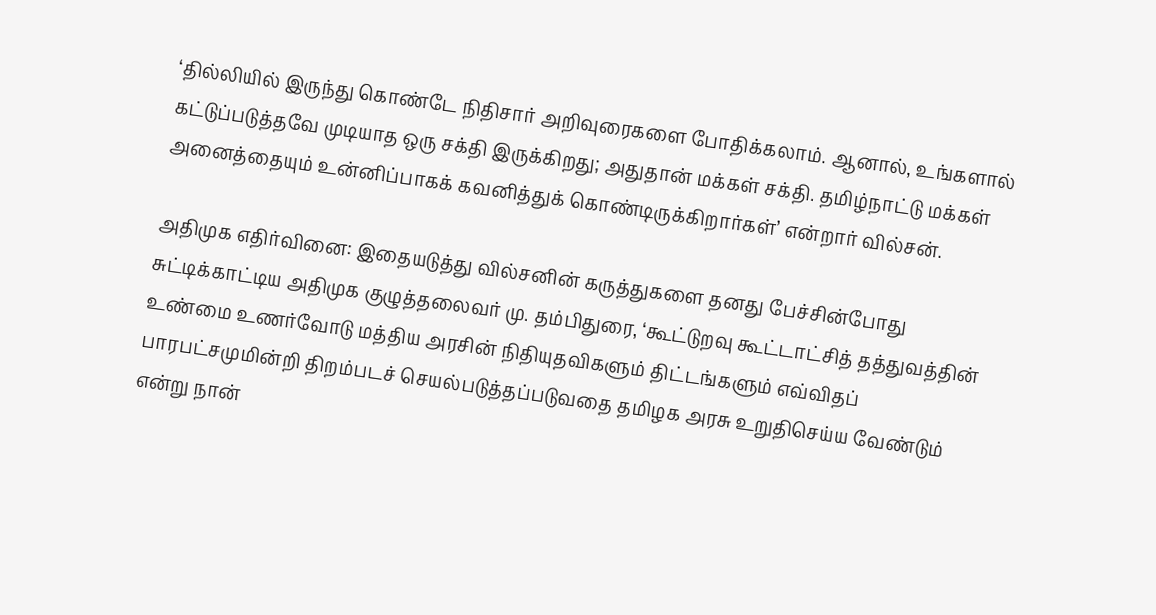‘தில்லியில் இருந்து கொண்டே நிதிசார் அறிவுரைகளை போதிக்கலாம். ஆனால், உங்களால் கட்டுப்படுத்தவே முடியாத ஒரு சக்தி இருக்கிறது; அதுதான் மக்கள் சக்தி. தமிழ்நாட்டு மக்கள் அனைத்தையும் உன்னிப்பாகக் கவனித்துக் கொண்டிருக்கிறார்கள்’ என்றார் வில்சன்.

அதிமுக எதிர்வினை: இதையடுத்து வில்சனின் கருத்துகளை தனது பேச்சின்போது சுட்டிக்காட்டிய அதிமுக குழுத்தலைவர் மு. தம்பிதுரை, ‘கூட்டுறவு கூட்டாட்சித் தத்துவத்தின் உண்மை உணர்வோடு மத்திய அரசின் நிதியுதவிகளும் திட்டங்களும் எவ்விதப் பாரபட்சமுமின்றி திறம்படச் செயல்படுத்தப்படுவதை தமிழக அரசு உறுதிசெய்ய வேண்டும் என்று நான்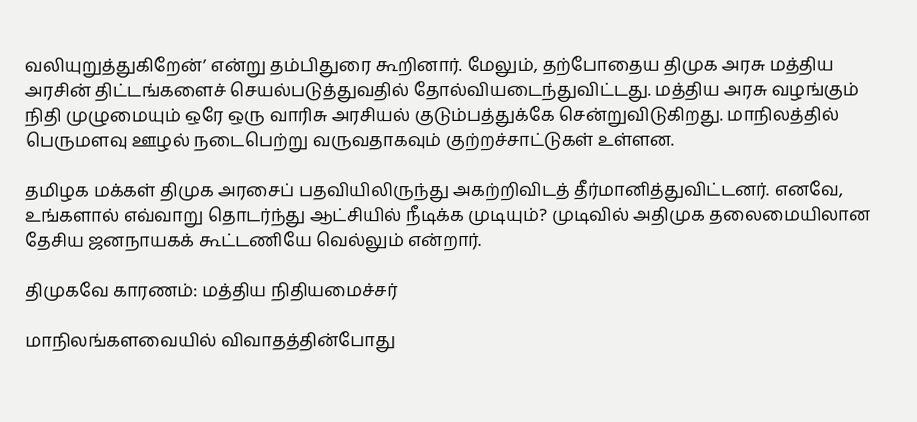வலியுறுத்துகிறேன்’ என்று தம்பிதுரை கூறினார். மேலும், தற்போதைய திமுக அரசு மத்திய அரசின் திட்டங்களைச் செயல்படுத்துவதில் தோல்வியடைந்துவிட்டது. மத்திய அரசு வழங்கும் நிதி முழுமையும் ஒரே ஒரு வாரிசு அரசியல் குடும்பத்துக்கே சென்றுவிடுகிறது. மாநிலத்தில் பெருமளவு ஊழல் நடைபெற்று வருவதாகவும் குற்றச்சாட்டுகள் உள்ளன.

தமிழக மக்கள் திமுக அரசைப் பதவியிலிருந்து அகற்றிவிடத் தீர்மானித்துவிட்டனர். எனவே, உங்களால் எவ்வாறு தொடர்ந்து ஆட்சியில் நீடிக்க முடியும்? முடிவில் அதிமுக தலைமையிலான தேசிய ஜனநாயகக் கூட்டணியே வெல்லும் என்றார்.

திமுகவே காரணம்: மத்திய நிதியமைச்சர்

மாநிலங்களவையில் விவாதத்தின்போது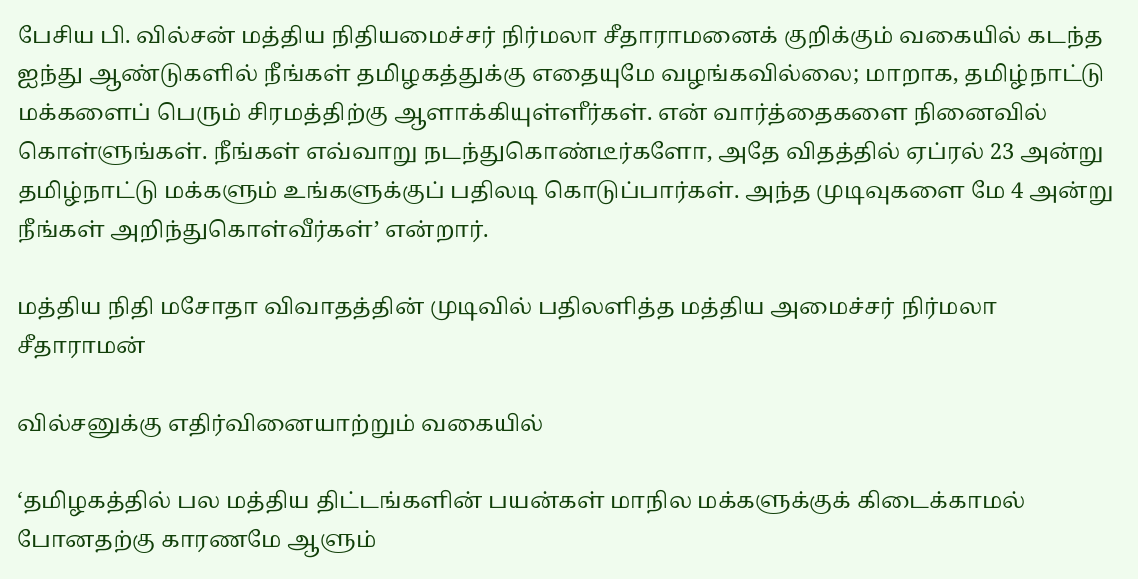பேசிய பி. வில்சன் மத்திய நிதியமைச்சர் நிர்மலா சீதாராமனைக் குறிக்கும் வகையில் கடந்த ஐந்து ஆண்டுகளில் நீங்கள் தமிழகத்துக்கு எதையுமே வழங்கவில்லை; மாறாக, தமிழ்நாட்டு மக்களைப் பெரும் சிரமத்திற்கு ஆளாக்கியுள்ளீர்கள். என் வார்த்தைகளை நினைவில் கொள்ளுங்கள். நீங்கள் எவ்வாறு நடந்துகொண்டீர்களோ, அதே விதத்தில் ஏப்ரல் 23 அன்று தமிழ்நாட்டு மக்களும் உங்களுக்குப் பதிலடி கொடுப்பார்கள். அந்த முடிவுகளை மே 4 அன்று நீங்கள் அறிந்துகொள்வீர்கள்’ என்றார்.

மத்திய நிதி மசோதா விவாதத்தின் முடிவில் பதிலளித்த மத்திய அமைச்சர் நிர்மலா சீதாராமன்

வில்சனுக்கு எதிர்வினையாற்றும் வகையில்

‘தமிழகத்தில் பல மத்திய திட்டங்களின் பயன்கள் மாநில மக்களுக்குக் கிடைக்காமல் போனதற்கு காரணமே ஆளும்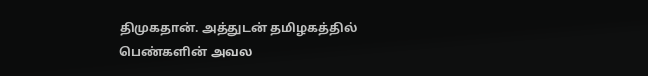திமுகதான். அத்துடன் தமிழகத்தில் பெண்களின் அவல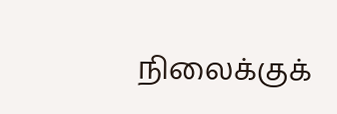நிலைக்குக்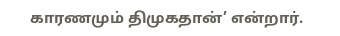காரணமும் திமுகதான்’ என்றார்.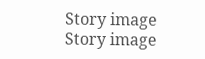Story image
Story image